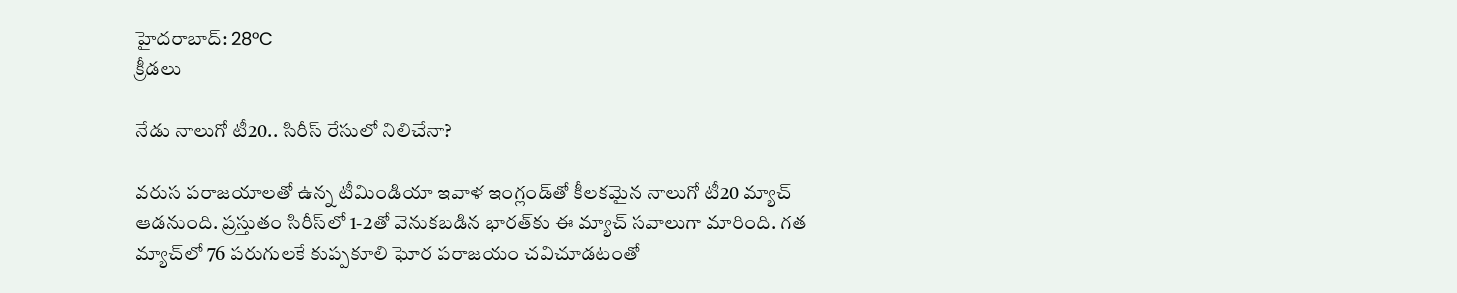హైదరాబాద్: 28°C
క్రీడలు

నేడు నాలుగో టీ20.. సిరీస్ రేసులో నిలిచేనా?

వరుస పరాజయాలతో ఉన్న టీమిండియా ఇవాళ ఇంగ్లండ్‌తో కీలకమైన నాలుగో టీ20 మ్యాచ్ ఆడనుంది. ప్రస్తుతం సిరీస్‌లో 1-2తో వెనుకబడిన భారత్‌కు ఈ మ్యాచ్ సవాలుగా మారింది. గత మ్యాచ్‌లో 76 పరుగులకే కుప్పకూలి ఘోర పరాజయం చవిచూడటంతో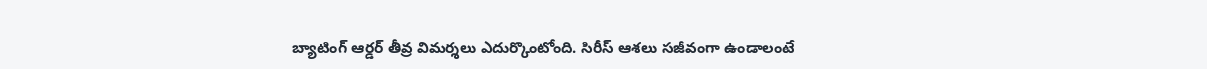బ్యాటింగ్ ఆర్డర్ తీవ్ర విమర్శలు ఎదుర్కొంటోంది. సిరీస్ ఆశలు సజీవంగా ఉండాలంటే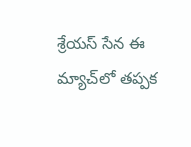శ్రేయస్ సేన ఈ మ్యాచ్‌లో తప్పక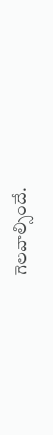గెలవాల్సిందే.